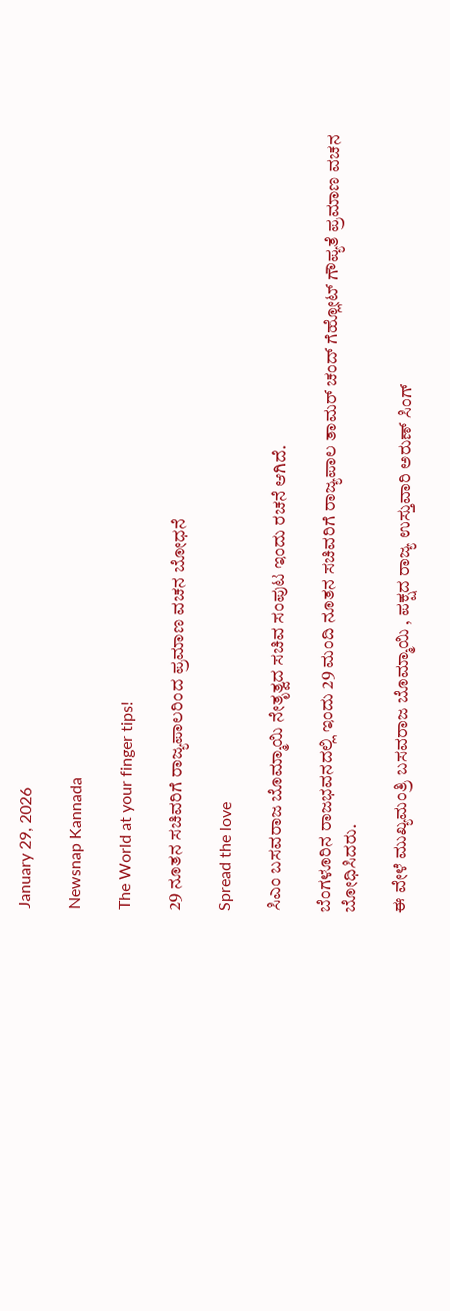January 29, 2026

Newsnap Kannada

The World at your finger tips!

29 ನೂತನ ಸಚಿವರಿಗೆ ರಾಜ್ಯಪಾಲರಿಂದ ಪ್ರಮಾಣ ವಚನ ಬೋಧನೆ

Spread the love

ಸಿಎಂ ಬಸವರಾಜ ಬೊಮ್ಮಾಯಿ ನೇತೃತ್ವದ ಸಚಿವ ಸಂಪುಟ ಇಂದು ರಚನೆ ಆಗಿದೆ.

ಬೆಂಗಳೂರಿನ ರಾಜಭವನದಲ್ಲಿ ಇಂದು 29 ಮಂದಿ ನೂತನ ಸಚಿವರಿಗೆ ರಾಜ್ಯಪಾಲ ತಾಮರ್ ಚಂದ್ ಗೆಹ್ಲೋಟ್ ಗೌಪ್ಯತೆ ಪ್ರಮಾಣ ವಚನ‌ ಬೋಧಿಸಿದರು.

ಈ ವೇಳೆ ಮುಖ್ಯಮಂತ್ರಿ ಬಸವರಾಜ ಬೊಮ್ಮಾಯಿ , ಪಕ್ಷದ ರಾಜ್ಯ ಉಸ್ತುವಾರಿ ಅರುಣ್ ಸಿಂಗ್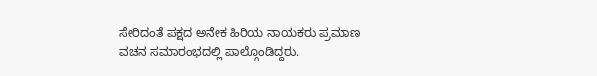ಸೇರಿದಂತೆ ಪಕ್ಷದ ಅನೇಕ ಹಿರಿಯ ನಾಯಕರು ಪ್ರಮಾಣ ವಚನ‌ ಸಮಾರಂಭದಲ್ಲಿ ಪಾಲ್ಗೊಂಡಿದ್ದರು.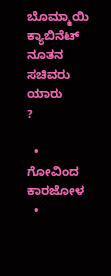ಬೊಮ್ಮಾಯಿ ಕ್ಯಾಬಿನೆಟ್
ನೂತನ ಸಚಿವರು ಯಾರು
?

  • ಗೋವಿಂದ ಕಾರಜೋಳ ‌
  •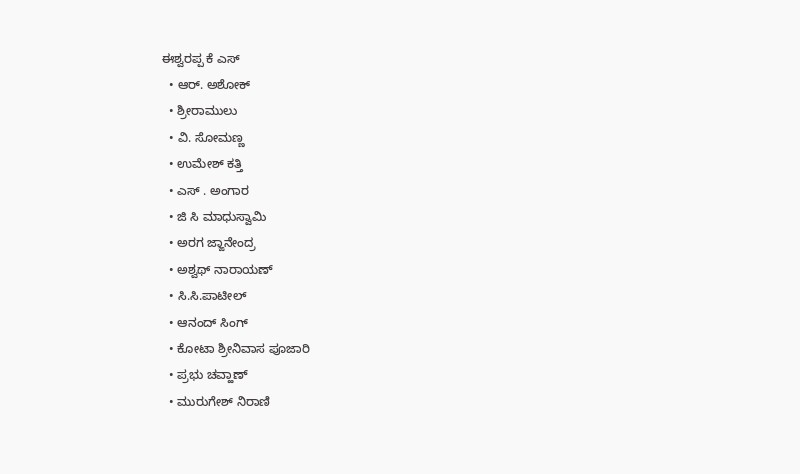ಈಶ್ವರಪ್ಪ ಕೆ ಎಸ್
  • ಆರ್. ಅಶೋಕ್
  • ಶ್ರೀರಾಮುಲು
  • ವಿ. ಸೋಮಣ್ಣ
  • ಉಮೇಶ್ ಕತ್ತಿ‌
  • ಎಸ್ . ಅಂಗಾರ
  • ಜಿ ಸಿ ಮಾಧುಸ್ವಾಮಿ
  • ಅರಗ ಜ್ಙಾನೇಂದ್ರ
  • ಅಶ್ವಥ್ ನಾರಾಯಣ್
  • ಸಿ.ಸಿ.ಪಾಟೀಲ್
  • ಆನಂದ್ ಸಿಂಗ್
  • ಕೋಟಾ ಶ್ರೀನಿವಾಸ ಪೂಜಾರಿ
  • ಪ್ರಭು ಚವ್ಹಾಣ್
  • ಮುರುಗೇಶ್ ನಿರಾಣಿ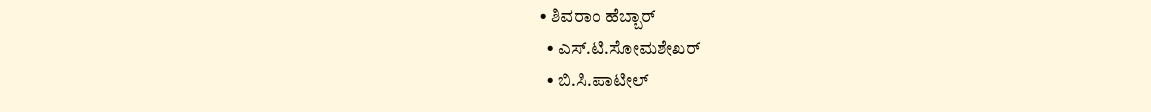• ಶಿವರಾಂ ಹೆಬ್ಬಾರ್
  • ಎಸ್.ಟಿ.ಸೋಮಶೇಖರ್
  • ಬಿ.ಸಿ.ಪಾಟೀಲ್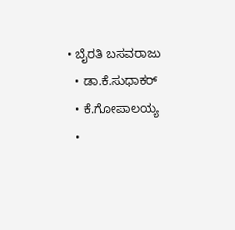• ಬೈರತಿ ಬಸವರಾಜು
  • ಡಾ.ಕೆ.ಸುಧಾಕರ್
  • ಕೆ.ಗೋಪಾಲಯ್ಯ
  •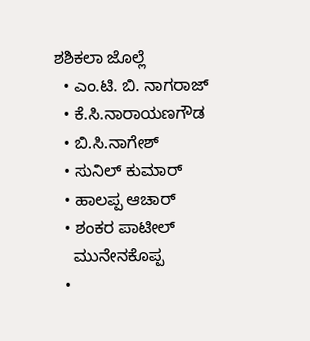ಶಶಿಕಲಾ ಜೊಲ್ಲೆ
  • ಎಂ.ಟಿ. ಬಿ. ನಾಗರಾಜ್
  • ಕೆ.ಸಿ.ನಾರಾಯಣಗೌಡ
  • ಬಿ.ಸಿ.ನಾಗೇಶ್
  • ಸುನಿಲ್ ಕುಮಾರ್
  • ಹಾಲಪ್ಪ ಆಚಾರ್
  • ಶಂಕರ ಪಾಟೀಲ್
    ಮುನೇನಕೊಪ್ಪ
  •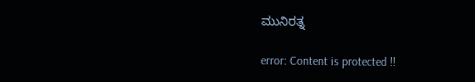ಮುನಿರತ್ನ

error: Content is protected !!